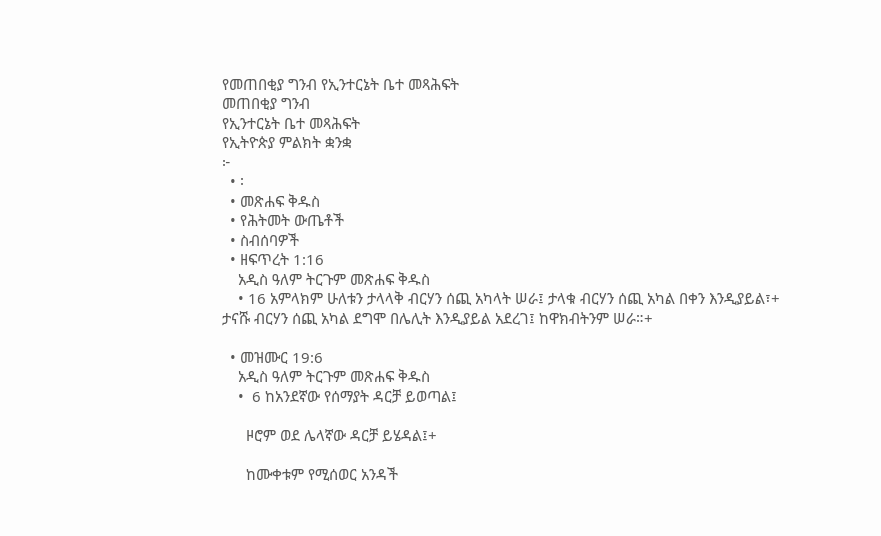የመጠበቂያ ግንብ የኢንተርኔት ቤተ መጻሕፍት
መጠበቂያ ግንብ
የኢንተርኔት ቤተ መጻሕፍት
የኢትዮጵያ ምልክት ቋንቋ
፦
  • ፡
  • መጽሐፍ ቅዱስ
  • የሕትመት ውጤቶች
  • ስብሰባዎች
  • ዘፍጥረት 1:16
    አዲስ ዓለም ትርጉም መጽሐፍ ቅዱስ
    • 16 አምላክም ሁለቱን ታላላቅ ብርሃን ሰጪ አካላት ሠራ፤ ታላቁ ብርሃን ሰጪ አካል በቀን እንዲያይል፣+ ታናሹ ብርሃን ሰጪ አካል ደግሞ በሌሊት እንዲያይል አደረገ፤ ከዋክብትንም ሠራ።+

  • መዝሙር 19:6
    አዲስ ዓለም ትርጉም መጽሐፍ ቅዱስ
    •  6 ከአንደኛው የሰማያት ዳርቻ ይወጣል፤

      ዞሮም ወደ ሌላኛው ዳርቻ ይሄዳል፤+

      ከሙቀቱም የሚሰወር አንዳች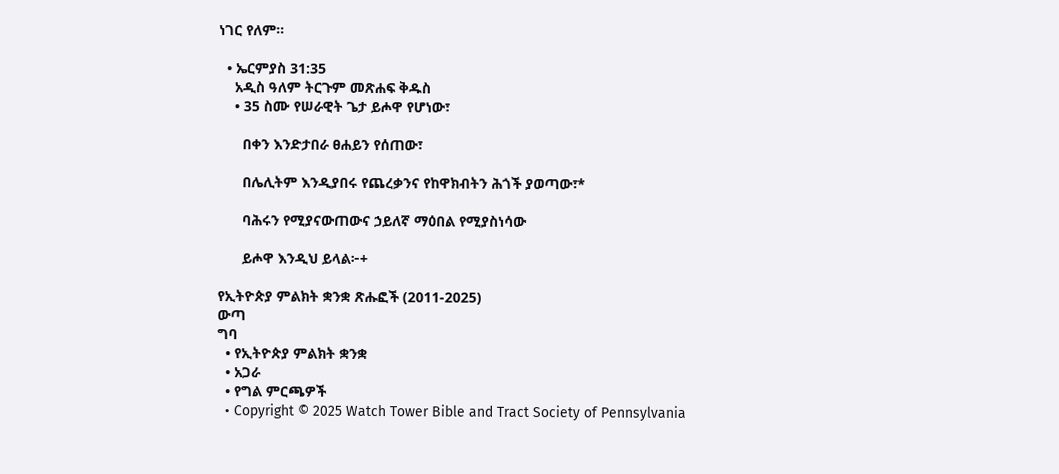ነገር የለም።

  • ኤርምያስ 31:35
    አዲስ ዓለም ትርጉም መጽሐፍ ቅዱስ
    • 35 ስሙ የሠራዊት ጌታ ይሖዋ የሆነው፣

      በቀን እንድታበራ ፀሐይን የሰጠው፣

      በሌሊትም እንዲያበሩ የጨረቃንና የከዋክብትን ሕጎች ያወጣው፣*

      ባሕሩን የሚያናውጠውና ኃይለኛ ማዕበል የሚያስነሳው

      ይሖዋ እንዲህ ይላል፦+

የኢትዮጵያ ምልክት ቋንቋ ጽሑፎች (2011-2025)
ውጣ
ግባ
  • የኢትዮጵያ ምልክት ቋንቋ
  • አጋራ
  • የግል ምርጫዎች
  • Copyright © 2025 Watch Tower Bible and Tract Society of Pennsylvania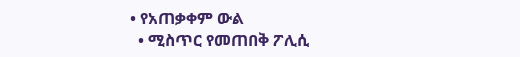• የአጠቃቀም ውል
  • ሚስጥር የመጠበቅ ፖሊሲ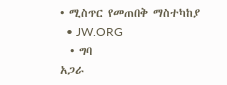• ሚስጥር የመጠበቅ ማስተካከያ
  • JW.ORG
  • ግባ
አጋራ